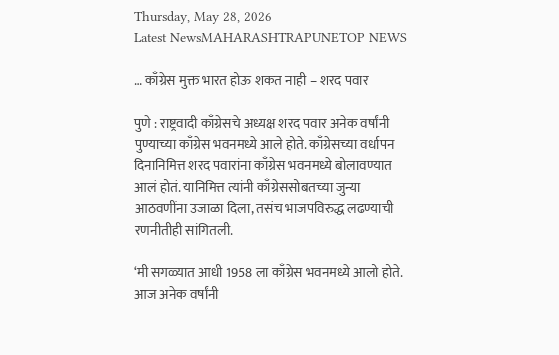Thursday, May 28, 2026
Latest NewsMAHARASHTRAPUNETOP NEWS

… काँग्रेस मुक्त भारत होऊ शकत नाही – शरद पवार

पुणे : राष्ट्रवादी काँग्रेसचे अध्यक्ष शरद पवार अनेक वर्षांनी पुण्याच्या काँग्रेस भवनमध्ये आले होते. काँग्रेसच्या वर्धापन दिनानिमित्त शरद पवारांना काँग्रेस भवनमध्ये बोलावण्यात आलं होतं. यानिमित्त त्यांनी काँग्रेससोबतच्या जुन्या आठवणींना उजाळा दिला, तसंच भाजपविरुद्ध लढण्याची रणनीतीही सांगितली.

‘मी सगळ्यात आधी 1958 ला काँग्रेस भवनमध्ये आलो होते. आज अनेक वर्षांनी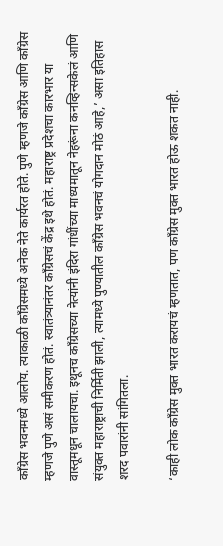काँग्रेस भवनमध्ये आलोय. त्याकाळी काँग्रेसमध्ये अनेक नेते कार्यरत होते. पुणे म्हणजे काँग्रेस आणि काँग्रेस म्हणजे पुणे असं समीकरण होतं. स्वातंत्र्यानंतर काँग्रेसचं केंद्र इथे होतं. महाराष्ट्र प्रदेशचा कारभार या वास्तूमधून चालायचा. इथूनच काँग्रेसच्या नेत्यांनी इंदिरा गांधींच्या माध्यमातून नेहरूंना कनव्हिन्सकेलं आणि संयुक्त महाराष्ट्राची निर्मिती झाली, त्यामध्ये पुण्यातील काँग्रेस भवनचं योगदान मोठं आहे,’ असा इतिहास शरद पवारांनी सांगितला.

‘काही लोक काँग्रेस मुक्त भारत करायचं म्हणतात, पण काँग्रेस मुक्त भारत होऊ शकत नाही.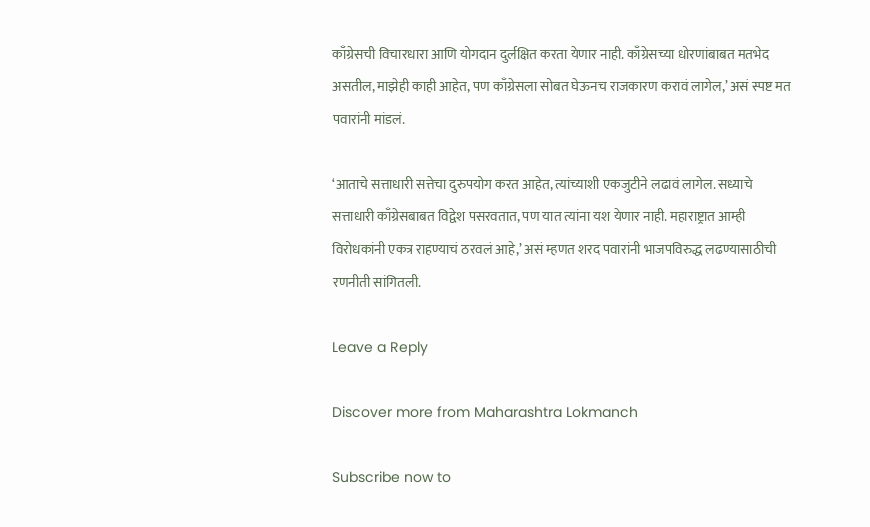काँग्रेसची विचारधारा आणि योगदान दुर्लक्षित करता येणार नाही. काँग्रेसच्या धोरणांबाबत मतभेद असतील, माझेही काही आहेत, पण काँग्रेसला सोबत घेऊनच राजकारण करावं लागेल,’ असं स्पष्ट मत पवारांनी मांडलं.

‘आताचे सत्ताधारी सत्तेचा दुरुपयोग करत आहेत, त्यांच्याशी एकजुटीने लढावं लागेल. सध्याचे सत्ताधारी काँग्रेसबाबत विद्वेश पसरवतात, पण यात त्यांना यश येणार नाही. महाराष्ट्रात आम्ही विरोधकांनी एकत्र राहण्याचं ठरवलं आहे,’ असं म्हणत शरद पवारांनी भाजपविरुद्ध लढण्यासाठीची रणनीती सांगितली.

Leave a Reply

Discover more from Maharashtra Lokmanch

Subscribe now to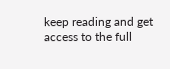keep reading and get access to the full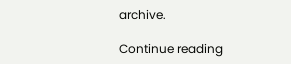archive.

Continue reading